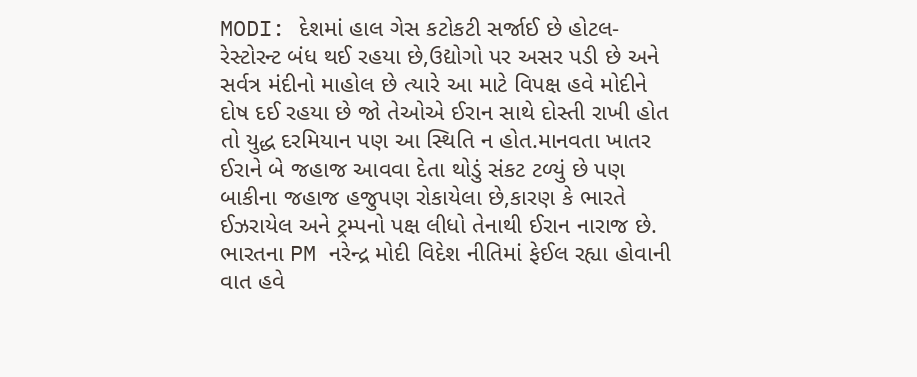MODI: દેશમાં હાલ ગેસ કટોકટી સર્જાઈ છે હોટલ-રેસ્ટોરન્ટ બંધ થઈ રહયા છે,ઉદ્યોગો પર અસર પડી છે અને સર્વત્ર મંદીનો માહોલ છે ત્યારે આ માટે વિપક્ષ હવે મોદીને દોષ દઈ રહયા છે જો તેઓએ ઈરાન સાથે દોસ્તી રાખી હોત તો યુદ્ધ દરમિયાન પણ આ સ્થિતિ ન હોત.માનવતા ખાતર ઈરાને બે જહાજ આવવા દેતા થોડું સંકટ ટળ્યું છે પણ બાકીના જહાજ હજુપણ રોકાયેલા છે,કારણ કે ભારતે ઈઝરાયેલ અને ટ્રમ્પનો પક્ષ લીધો તેનાથી ઈરાન નારાજ છે.
ભારતના PM નરેન્દ્ર મોદી વિદેશ નીતિમાં ફેઈલ રહ્યા હોવાની વાત હવે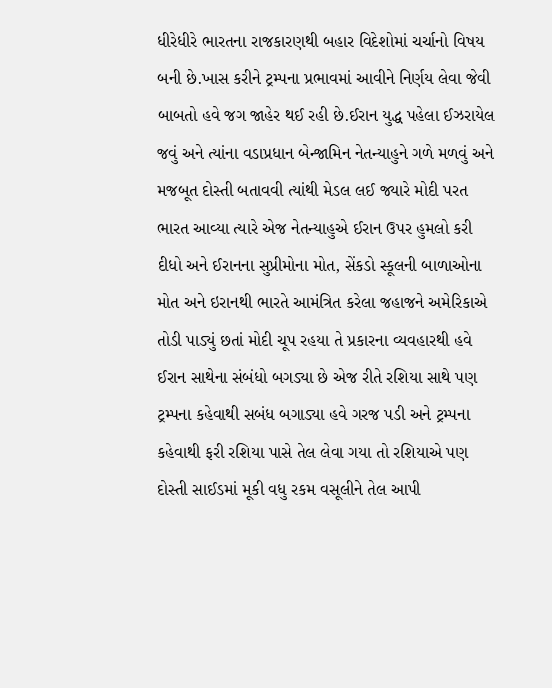ધીરેધીરે ભારતના રાજકારણથી બહાર વિદેશોમાં ચર્ચાનો વિષય બની છે.ખાસ કરીને ટ્રમ્પના પ્રભાવમાં આવીને નિર્ણય લેવા જેવી બાબતો હવે જગ જાહેર થઈ રહી છે.ઈરાન યુદ્ધ પહેલા ઈઝરાયેલ જવું અને ત્યાંના વડાપ્રધાન બેન્જામિન નેતન્યાહુને ગળે મળવું અને મજબૂત દોસ્તી બતાવવી ત્યાંથી મેડલ લઈ જ્યારે મોદી પરત ભારત આવ્યા ત્યારે એજ નેતન્યાહુએ ઈરાન ઉપર હુમલો કરી દીધો અને ઈરાનના સુપ્રીમોના મોત, સેંકડો સ્કૂલની બાળાઓના મોત અને ઇરાનથી ભારતે આમંત્રિત કરેલા જહાજને અમેરિકાએ તોડી પાડ્યું છતાં મોદી ચૂપ રહયા તે પ્રકારના વ્યવહારથી હવે ઈરાન સાથેના સંબંધો બગડ્યા છે એજ રીતે રશિયા સાથે પણ ટ્રમ્પના કહેવાથી સબંધ બગાડ્યા હવે ગરજ પડી અને ટ્રમ્પના કહેવાથી ફરી રશિયા પાસે તેલ લેવા ગયા તો રશિયાએ પણ દોસ્તી સાઈડમાં મૂકી વધુ રકમ વસૂલીને તેલ આપી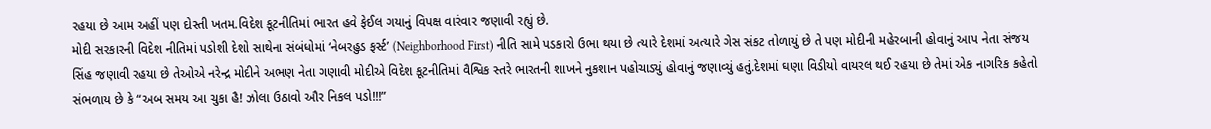રહયા છે આમ અહીં પણ દોસ્તી ખતમ.વિદેશ કૂટનીતિમાં ભારત હવે ફેઈલ ગયાનું વિપક્ષ વારંવાર જણાવી રહ્યું છે.
મોદી સરકારની વિદેશ નીતિમાં પડોશી દેશો સાથેના સંબંધોમાં ‘નેબરહુડ ફર્સ્ટ’ (Neighborhood First) નીતિ સામે પડકારો ઉભા થયા છે ત્યારે દેશમાં અત્યારે ગેસ સંકટ તોળાયું છે તે પણ મોદીની મહેરબાની હોવાનું આપ નેતા સંજય સિંહ જણાવી રહયા છે તેઓએ નરેન્દ્ર મોદીને અભણ નેતા ગણાવી મોદીએ વિદેશ કૂટનીતિમાં વૈશ્વિક સ્તરે ભારતની શાખને નુકશાન પહોચાડ્યું હોવાનું જણાવ્યું હતું.દેશમાં ઘણા વિડીયો વાયરલ થઈ રહયા છે તેમાં એક નાગરિક કહેતો સંભળાય છે કે “અબ સમય આ ચુકા હૈ! ઝોલા ઉઠાવો ઔર નિકલ પડો!!!”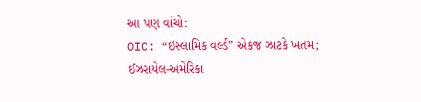આ પણ વાંચો:
OIC: “ઇસ્લામિક વર્લ્ડ” એકજ ઝાટકે ખતમ; ઈઝરાયેલ-અમેરિકા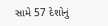સામે 57 દેશોનું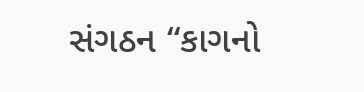સંગઠન “કાગનો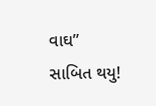વાઘ” સાબિત થયુ!